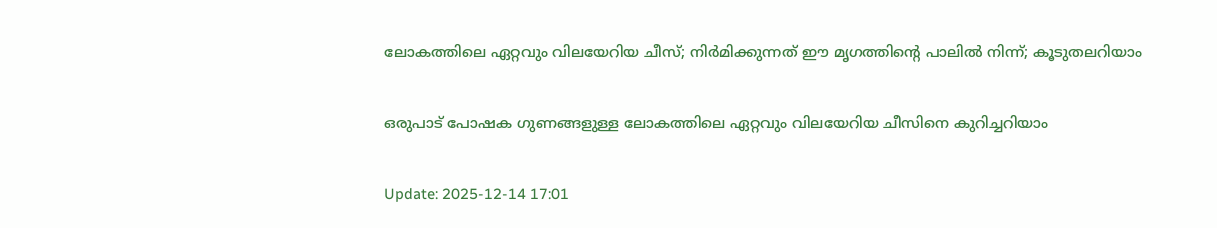ലോകത്തിലെ ഏറ്റവും വിലയേറിയ ചീസ്; നിർമിക്കുന്നത് ഈ മൃഗത്തിന്റെ പാലിൽ നിന്ന്; കൂടുതലറിയാം

ഒരുപാട് പോഷക ഗുണങ്ങളുള്ള ലോകത്തിലെ ഏറ്റവും വിലയേറിയ ചീസിനെ കുറിച്ചറിയാം

Update: 2025-12-14 17:01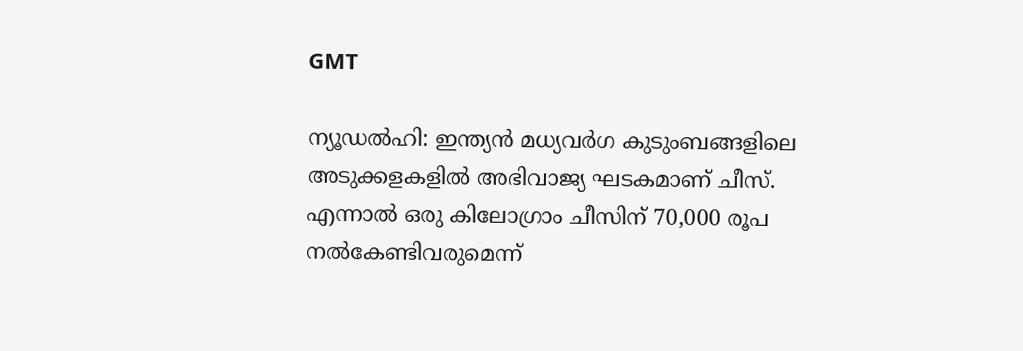GMT

ന്യൂഡൽഹി: ഇന്ത്യൻ മധ്യവർഗ കുടുംബങ്ങളിലെ അടുക്കളകളിൽ അഭിവാജ്യ ഘടകമാണ് ചീസ്. എന്നാൽ ഒരു കിലോഗ്രാം ചീസിന് 70,000 രൂപ നൽകേണ്ടിവരുമെന്ന്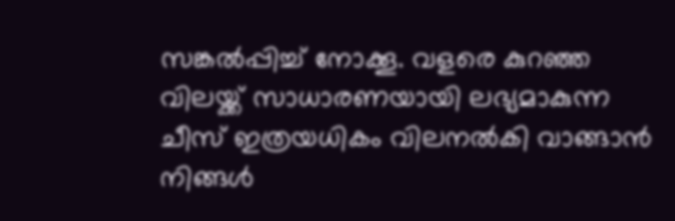സങ്കൽപ്പിച്ച് നോക്കൂ. വളരെ കുറഞ്ഞ വിലയ്ക്ക് സാധാരണയായി ലഭ്യമാകുന്ന ചീസ് ഇത്രയധികം വിലനൽകി വാങ്ങാൻ നിങ്ങൾ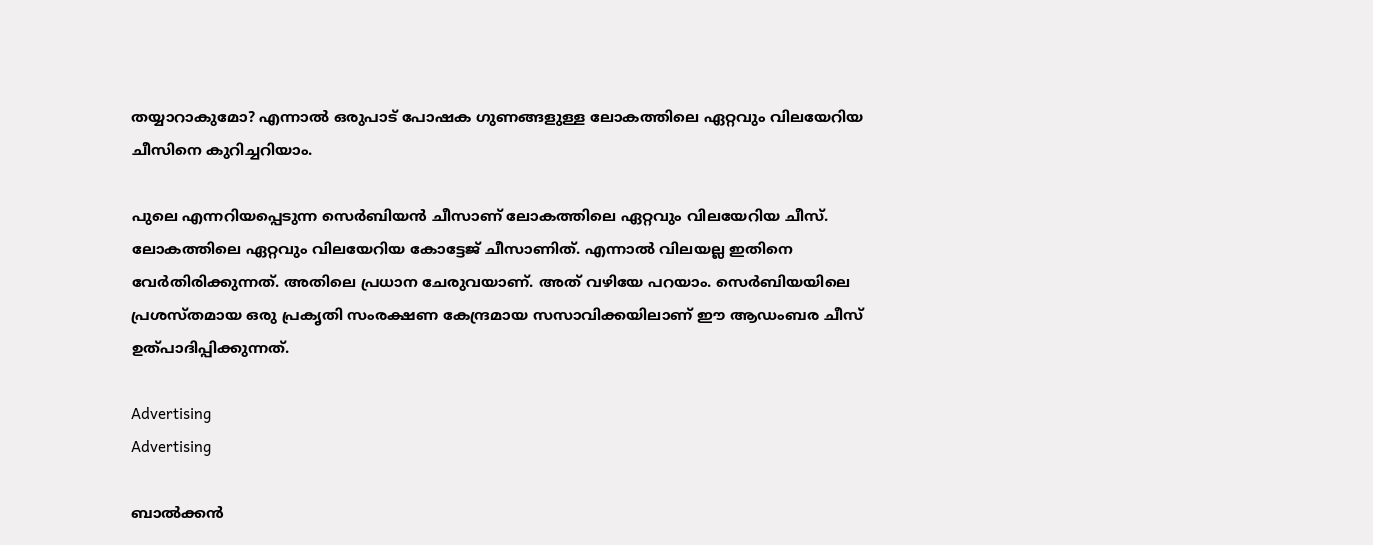തയ്യാറാകുമോ? എന്നാൽ ഒരുപാട് പോഷക ഗുണങ്ങളുള്ള ലോകത്തിലെ ഏറ്റവും വിലയേറിയ ചീസിനെ കുറിച്ചറിയാം.

പുലെ എന്നറിയപ്പെടുന്ന സെർബിയൻ ചീസാണ് ലോകത്തിലെ ഏറ്റവും വിലയേറിയ ചീസ്. ലോകത്തിലെ ഏറ്റവും വിലയേറിയ കോട്ടേജ് ചീസാണിത്. എന്നാൽ വിലയല്ല ഇതിനെ വേർതിരിക്കുന്നത്. അതിലെ പ്രധാന ചേരുവയാണ്. അത് വഴിയേ പറയാം. സെർബിയയിലെ പ്രശസ്തമായ ഒരു പ്രകൃതി സംരക്ഷണ കേന്ദ്രമായ സസാവിക്കയിലാണ് ഈ ആഡംബര ചീസ് ഉത്പാദിപ്പിക്കുന്നത്.

Advertising
Advertising

ബാൽക്കൻ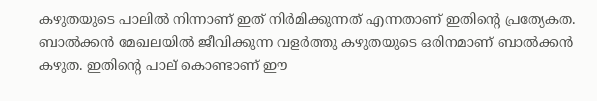കഴുതയുടെ പാലിൽ നിന്നാണ് ഇത് നിർമിക്കുന്നത് എന്നതാണ് ഇതിന്റെ പ്രത്യേകത. ബാൽക്കൻ മേഖലയിൽ ജീവിക്കുന്ന വളർത്തു കഴുതയുടെ ഒരിനമാണ് ബാൽക്കൻ കഴുത. ഇതിന്റെ പാല് കൊണ്ടാണ് ഈ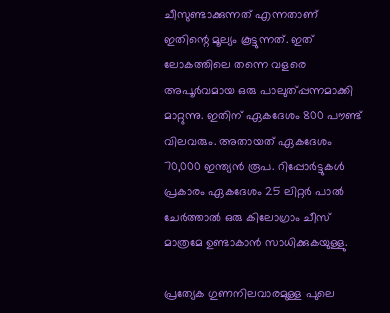ചീസുണ്ടാക്കുന്നത് എന്നതാണ് ഇതിന്റെ മൂല്യം കൂട്ടുന്നത്. ഇത് ലോകത്തിലെ തന്നെ വളരെ അപൂർവമായ ഒരു പാലുത്പ്പന്നമാക്കി മാറ്റുന്നു. ഇതിന് ഏകദേശം 800 പൗണ്ട് വിലവരും. അതായത് ഏകദേശം 70,000 ഇന്ത്യൻ രൂപ. റിപ്പോർട്ടുകൾ പ്രകാരം ഏകദേശം 25 ലിറ്റർ പാൽ ചേർത്താൽ ഒരു കിലോഗ്രാം ചീസ് മാത്രമേ ഉണ്ടാകാൻ സാധിക്കുകയുള്ളു.

പ്രത്യേക ഗുണനിലവാരമുള്ള പുലെ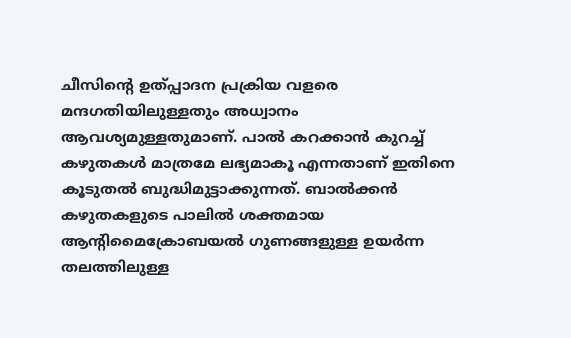ചീസിന്റെ ഉത്പ്പാദന പ്രക്രിയ വളരെ മന്ദഗതിയിലുള്ളതും അധ്വാനം ആവശ്യമുള്ളതുമാണ്. പാൽ കറക്കാൻ കുറച്ച് കഴുതകൾ മാത്രമേ ലഭ്യമാകൂ എന്നതാണ് ഇതിനെ കൂടുതൽ ബുദ്ധിമുട്ടാക്കുന്നത്. ബാൽക്കൻ കഴുതകളുടെ പാലിൽ ശക്തമായ ആന്റിമൈക്രോബയൽ ഗുണങ്ങളുള്ള ഉയർന്ന തലത്തിലുള്ള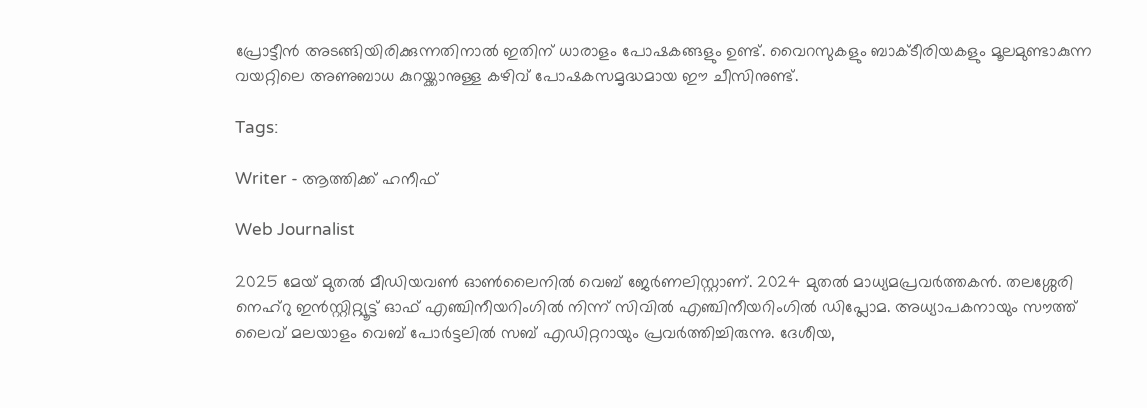പ്രോട്ടീൻ അടങ്ങിയിരിക്കുന്നതിനാൽ ഇതിന് ധാരാളം പോഷകങ്ങളും ഉണ്ട്. വൈറസുകളും ബാക്ടീരിയകളും മൂലമുണ്ടാകുന്ന വയറ്റിലെ അണുബാധ കുറയ്ക്കാനുള്ള കഴിവ് പോഷകസമൃദ്ധമായ ഈ ചീസിനുണ്ട്.

Tags:

Writer - ആത്തിക്ക് ഹനീഫ്

Web Journalist

2025 മേയ് മുതൽ മീഡിയവൺ ഓൺലൈനിൽ വെബ് ജേർണലിസ്റ്റാണ്. 2024 മുതൽ മാധ്യമപ്രവർത്തകൻ. തലശ്ശേരി നെഹ്‌റു ഇൻസ്റ്റിറ്റ്യൂട്ട് ഓഫ് എഞ്ചിനീയറിംഗിൽ നിന്ന് സിവിൽ എഞ്ചിനീയറിംഗിൽ ഡിപ്ലോമ. അധ്യാപകനായും സൗത്ത് ലൈവ് മലയാളം വെബ് പോർട്ടലിൽ സബ് എഡിറ്ററായും പ്രവർത്തിച്ചിരുന്നു. ദേശീയ,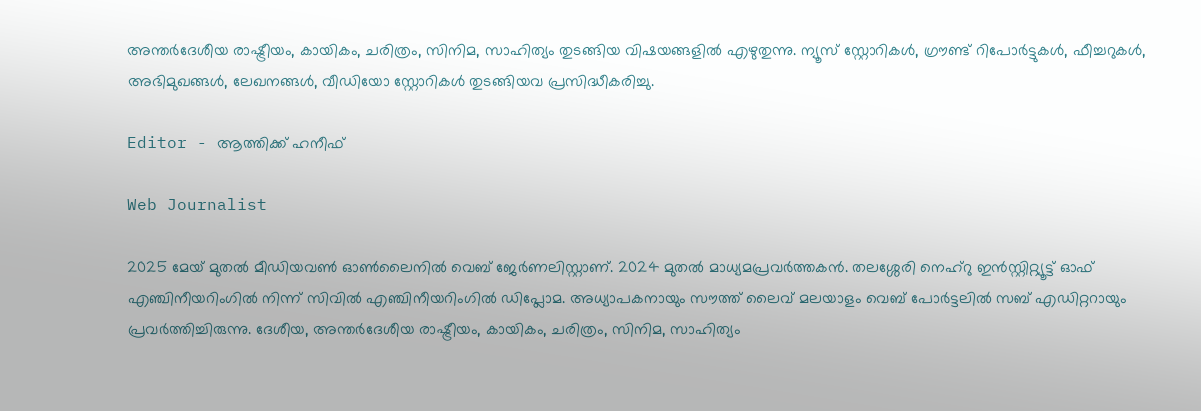അന്തർദേശീയ രാഷ്ട്രീയം, കായികം, ചരിത്രം, സിനിമ, സാഹിത്യം തുടങ്ങിയ വിഷയങ്ങളിൽ എഴുതുന്നു. ന്യൂസ് സ്റ്റോറികൾ, ഗ്രൗണ്ട് റിപോർട്ടുകൾ, ഫീച്ചറുകൾ, അഭിമുഖങ്ങൾ, ലേഖനങ്ങൾ, വീഡിയോ സ്റ്റോറികൾ തുടങ്ങിയവ പ്രസിദ്ധീകരിച്ചു.

Editor - ആത്തിക്ക് ഹനീഫ്

Web Journalist

2025 മേയ് മുതൽ മീഡിയവൺ ഓൺലൈനിൽ വെബ് ജേർണലിസ്റ്റാണ്. 2024 മുതൽ മാധ്യമപ്രവർത്തകൻ. തലശ്ശേരി നെഹ്‌റു ഇൻസ്റ്റിറ്റ്യൂട്ട് ഓഫ് എഞ്ചിനീയറിംഗിൽ നിന്ന് സിവിൽ എഞ്ചിനീയറിംഗിൽ ഡിപ്ലോമ. അധ്യാപകനായും സൗത്ത് ലൈവ് മലയാളം വെബ് പോർട്ടലിൽ സബ് എഡിറ്ററായും പ്രവർത്തിച്ചിരുന്നു. ദേശീയ, അന്തർദേശീയ രാഷ്ട്രീയം, കായികം, ചരിത്രം, സിനിമ, സാഹിത്യം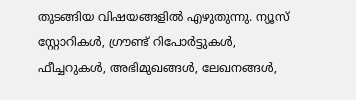തുടങ്ങിയ വിഷയങ്ങളിൽ എഴുതുന്നു. ന്യൂസ് സ്റ്റോറികൾ, ഗ്രൗണ്ട് റിപോർട്ടുകൾ, ഫീച്ചറുകൾ, അഭിമുഖങ്ങൾ, ലേഖനങ്ങൾ,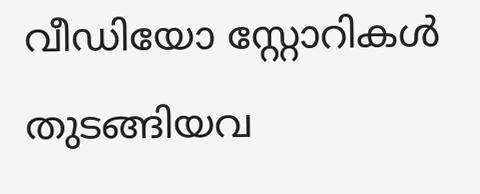വീഡിയോ സ്റ്റോറികൾ തുടങ്ങിയവ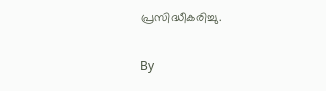പ്രസിദ്ധീകരിച്ചു.

By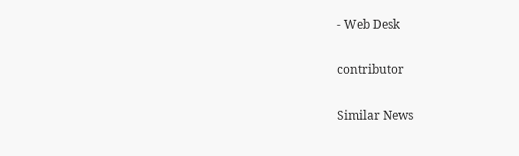- Web Desk

contributor

Similar News